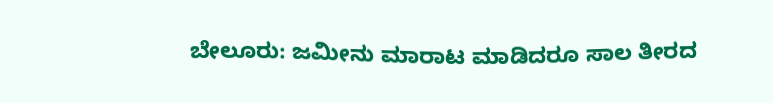ಬೇಲೂರು: ಜಮೀನು ಮಾರಾಟ ಮಾಡಿದರೂ ಸಾಲ ತೀರದ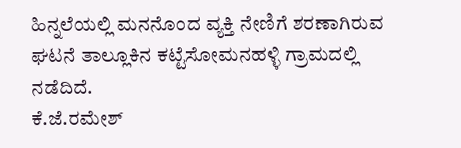ಹಿನ್ನಲೆಯಲ್ಲಿ ಮನನೊಂದ ವ್ಯಕ್ತಿ ನೇಣಿಗೆ ಶರಣಾಗಿರುವ ಘಟನೆ ತಾಲ್ಲೂಕಿನ ಕಟ್ಟೆಸೋಮನಹಳ್ಳಿ ಗ್ರಾಮದಲ್ಲಿ ನಡೆದಿದೆ.
ಕೆ.ಜೆ.ರಮೇಶ್‌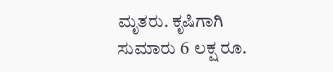ಮೃತರು. ಕೃಷಿಗಾಗಿ ಸುಮಾರು 6 ಲಕ್ಷ ರೂ.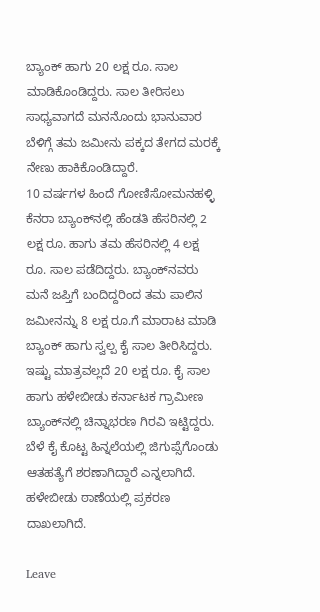ಬ್ಯಾಂಕ್‌ ಹಾಗು 20 ಲಕ್ಷ ರೂ. ಸಾಲ ಮಾಡಿಕೊಂಡಿದ್ದರು. ಸಾಲ ತೀರಿಸಲು ಸಾಧ್ಯವಾಗದೆ ಮನನೊಂದು ಭಾನುವಾರ ಬೆಳಿಗ್ಗೆ ತಮ ಜಮೀನು ಪಕ್ಕದ ತೇಗದ ಮರಕ್ಕೆ ನೇಣು ಹಾಕಿಕೊಂಡಿದ್ದಾರೆ.
10 ವರ್ಷಗಳ ಹಿಂದೆ ಗೋಣಿಸೋಮನಹಳ್ಳಿ ಕೆನರಾ ಬ್ಯಾಂಕ್‌ನಲ್ಲಿ ಹೆಂಡತಿ ಹೆಸರಿನಲ್ಲಿ 2 ಲಕ್ಷ ರೂ. ಹಾಗು ತಮ ಹೆಸರಿನಲ್ಲಿ 4 ಲಕ್ಷ ರೂ. ಸಾಲ ಪಡೆದಿದ್ದರು. ಬ್ಯಾಂಕ್‌ನವರು ಮನೆ ಜಪ್ತಿಗೆ ಬಂದಿದ್ದರಿಂದ ತಮ ಪಾಲಿನ ಜಮೀನನ್ನು 8 ಲಕ್ಷ ರೂ.ಗೆ ಮಾರಾಟ ಮಾಡಿ ಬ್ಯಾಂಕ್‌ ಹಾಗು ಸ್ವಲ್ಪ ಕೈ ಸಾಲ ತೀರಿಸಿದ್ದರು. ಇಷ್ಟು ಮಾತ್ರವಲ್ಲದೆ 20 ಲಕ್ಷ ರೂ. ಕೈ ಸಾಲ ಹಾಗು ಹಳೇಬೀಡು ಕರ್ನಾಟಕ ಗ್ರಾಮೀಣ ಬ್ಯಾಂಕ್‌ನಲ್ಲಿ ಚಿನ್ನಾಭರಣ ಗಿರವಿ ಇಟ್ಟಿದ್ದರು. ಬೆಳೆ ಕೈ ಕೊಟ್ಟ ಹಿನ್ನಲೆಯಲ್ಲಿ ಜಿಗುಪ್ಸೆಗೊಂಡು ಆತಹತ್ಯೆಗೆ ಶರಣಾಗಿದ್ದಾರೆ ಎನ್ನಲಾಗಿದೆ. ಹಳೇಬೀಡು ಠಾಣೆಯಲ್ಲಿ ಪ್ರಕರಣ ದಾಖಲಾಗಿದೆ.

Leave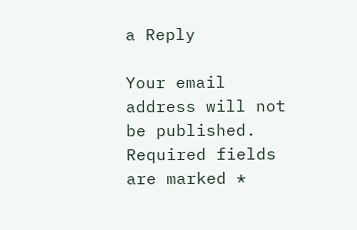a Reply

Your email address will not be published. Required fields are marked *